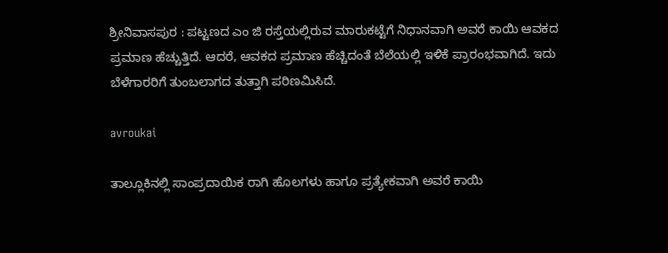ಶ್ರೀನಿವಾಸಪುರ : ಪಟ್ಟಣದ ಎಂ ಜಿ ರಸ್ತೆಯಲ್ಲಿರುವ ಮಾರುಕಟ್ಟೆಗೆ ನಿಧಾನವಾಗಿ ಅವರೆ ಕಾಯಿ ಆವಕದ ಪ್ರಮಾಣ ಹೆಚ್ಚುತ್ತಿದೆ. ಆದರೆ, ಆವಕದ ಪ್ರಮಾಣ ಹೆಚ್ಚಿದಂತೆ ಬೆಲೆಯಲ್ಲಿ ಇಳಿಕೆ ಪ್ರಾರಂಭವಾಗಿದೆ. ಇದು ಬೆಳೆಗಾರರಿಗೆ ತುಂಬಲಾಗದ ತುತ್ತಾಗಿ ಪರಿಣಮಿಸಿದೆ.

avroukai

ತಾಲ್ಲೂಕಿನಲ್ಲಿ ಸಾಂಪ್ರದಾಯಿಕ ರಾಗಿ ಹೊಲಗಳು ಹಾಗೂ ಪ್ರತ್ಯೇಕವಾಗಿ ಅವರೆ ಕಾಯಿ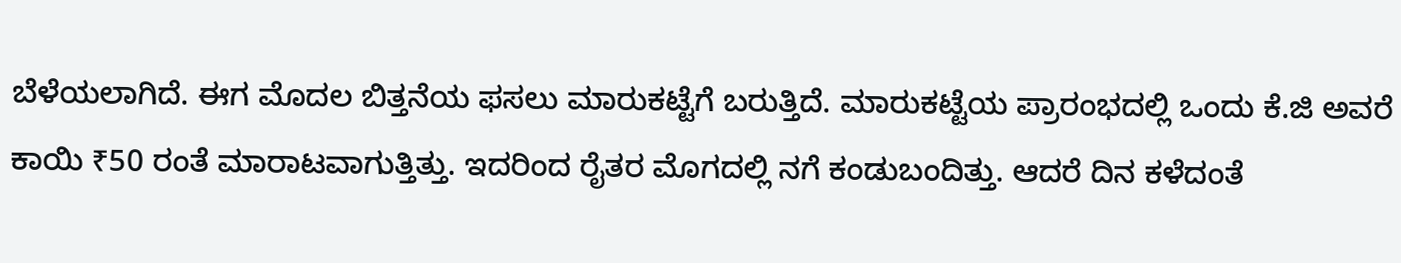ಬೆಳೆಯಲಾಗಿದೆ. ಈಗ ಮೊದಲ ಬಿತ್ತನೆಯ ಫಸಲು ಮಾರುಕಟ್ಟೆಗೆ ಬರುತ್ತಿದೆ. ಮಾರುಕಟ್ಟೆಯ ಪ್ರಾರಂಭದಲ್ಲಿ ಒಂದು ಕೆ.ಜಿ ಅವರೆ ಕಾಯಿ ₹50 ರಂತೆ ಮಾರಾಟವಾಗುತ್ತಿತ್ತು. ಇದರಿಂದ ರೈತರ ಮೊಗದಲ್ಲಿ ನಗೆ ಕಂಡುಬಂದಿತ್ತು. ಆದರೆ ದಿನ ಕಳೆದಂತೆ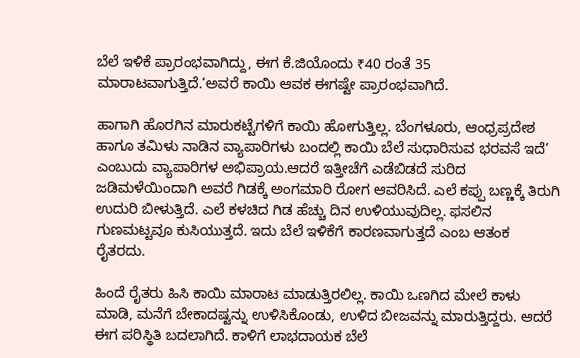ಬೆಲೆ ಇಳಿಕೆ ಪ್ರಾರಂಭವಾಗಿದ್ದು, ಈಗ ಕೆ.ಜಿಯೊಂದು ₹40 ರಂತೆ 35 ಮಾರಾಟವಾಗುತ್ತಿದೆ.‘ಅವರೆ ಕಾಯಿ ಆವಕ ಈಗಷ್ಟೇ ಪ್ರಾರಂಭವಾಗಿದೆ.

ಹಾಗಾಗಿ ಹೊರಗಿನ ಮಾರುಕಟ್ಟೆಗಳಿಗೆ ಕಾಯಿ ಹೋಗುತ್ತಿಲ್ಲ. ಬೆಂಗಳೂರು, ಆಂಧ್ರಪ್ರದೇಶ ಹಾಗೂ ತಮಿಳು ನಾಡಿನ ವ್ಯಾಪಾರಿಗಳು ಬಂದಲ್ಲಿ ಕಾಯಿ ಬೆಲೆ ಸುಧಾರಿಸುವ ಭರವಸೆ ಇದೆ’ ಎಂಬುದು ವ್ಯಾಪಾರಿಗಳ ಅಭಿಪ್ರಾಯ.ಆದರೆ ಇತ್ತೀಚೆಗೆ ಎಡೆಬಿಡದೆ ಸುರಿದ ಜಡಿಮಳೆಯಿಂದಾಗಿ ಅವರೆ ಗಿಡಕ್ಕೆ ಅಂಗಮಾರಿ ರೋಗ ಆವರಿಸಿದೆ. ಎಲೆ ಕಪ್ಪು ಬಣ್ಣಕ್ಕೆ ತಿರುಗಿ ಉದುರಿ ಬೀಳುತ್ತಿದೆ. ಎಲೆ ಕಳಚಿದ ಗಿಡ ಹೆಚ್ಚು ದಿನ ಉಳಿಯುವುದಿಲ್ಲ. ಫಸಲಿನ ಗುಣಮಟ್ಟವೂ ಕುಸಿಯುತ್ತದೆ. ಇದು ಬೆಲೆ ಇಳಿಕೆಗೆ ಕಾರಣವಾಗುತ್ತದೆ ಎಂಬ ಆತಂಕ ರೈತರದು.

ಹಿಂದೆ ರೈತರು ಹಿಸಿ ಕಾಯಿ ಮಾರಾಟ ಮಾಡುತ್ತಿರಲಿಲ್ಲ. ಕಾಯಿ ಒಣಗಿದ ಮೇಲೆ ಕಾಳು ಮಾಡಿ, ಮನೆಗೆ ಬೇಕಾದಷ್ಟನ್ನು ಉಳಿಸಿಕೊಂಡು, ಉಳಿದ ಬೀಜವನ್ನು ಮಾರುತ್ತಿದ್ದರು. ಆದರೆ ಈಗ ಪರಿಸ್ಥಿತಿ ಬದಲಾಗಿದೆ. ಕಾಳಿಗೆ ಲಾಭದಾಯಕ ಬೆಲೆ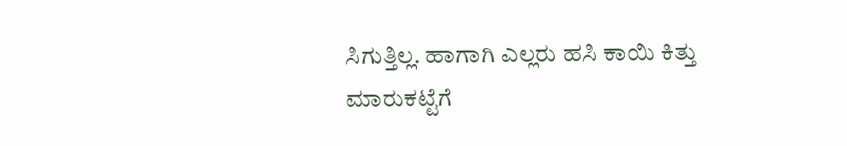ಸಿಗುತ್ತಿಲ್ಲ. ಹಾಗಾಗಿ ಎಲ್ಲರು ಹಸಿ ಕಾಯಿ ಕಿತ್ತು ಮಾರುಕಟ್ಟೆಗೆ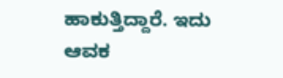ಹಾಕುತ್ತಿದ್ದಾರೆ. ಇದು ಆವಕ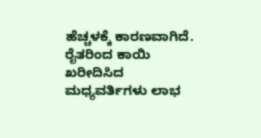ಹೆಚ್ಚಳಕ್ಕೆ ಕಾರಣವಾಗಿದೆ. ರೈತರಿಂದ ಕಾಯಿ ಖರೀದಿಸಿದ ಮಧ್ಯವರ್ತಿಗಳು ಲಾಭ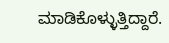ಮಾಡಿಕೊಳ್ಳುತ್ತಿದ್ದಾರೆ.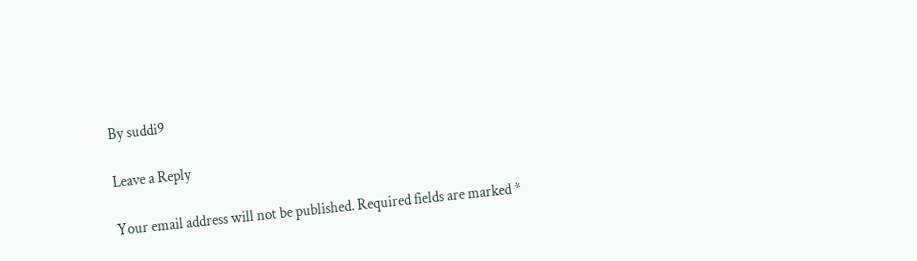By suddi9

Leave a Reply

Your email address will not be published. Required fields are marked *